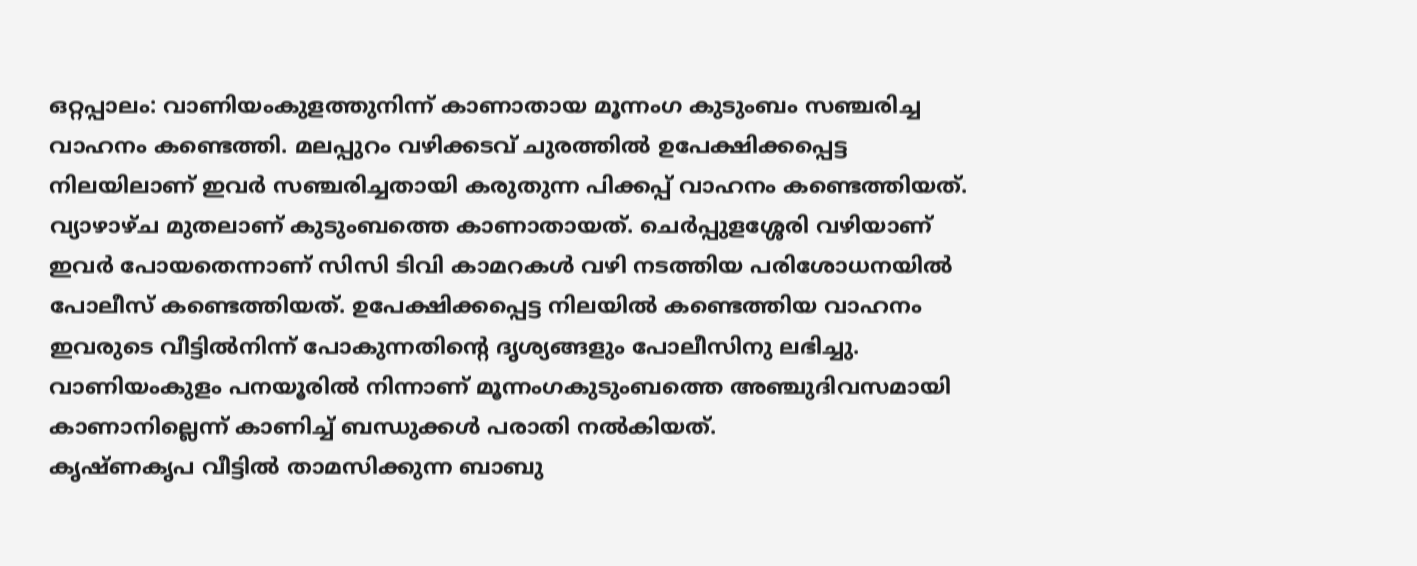ഒറ്റപ്പാലം: വാണിയംകുളത്തുനിന്ന് കാണാതായ മൂന്നംഗ കുടുംബം സഞ്ചരിച്ച വാഹനം കണ്ടെത്തി. മലപ്പുറം വഴിക്കടവ് ചുരത്തിൽ ഉപേക്ഷിക്കപ്പെട്ട നിലയിലാണ് ഇവർ സഞ്ചരിച്ചതായി കരുതുന്ന പിക്കപ്പ് വാഹനം കണ്ടെത്തിയത്.
വ്യാഴാഴ്ച മുതലാണ് കുടുംബത്തെ കാണാതായത്. ചെർപ്പുളശ്ശേരി വഴിയാണ് ഇവർ പോയതെന്നാണ് സിസി ടിവി കാമറകൾ വഴി നടത്തിയ പരിശോധനയിൽ പോലീസ് കണ്ടെത്തിയത്. ഉപേക്ഷിക്കപ്പെട്ട നിലയിൽ കണ്ടെത്തിയ വാഹനം ഇവരുടെ വീട്ടിൽനിന്ന് പോകുന്നതിന്റെ ദൃശ്യങ്ങളും പോലീസിനു ലഭിച്ചു. വാണിയംകുളം പനയൂരിൽ നിന്നാണ് മൂന്നംഗകുടുംബത്തെ അഞ്ചുദിവസമായി കാണാനില്ലെന്ന് കാണിച്ച് ബന്ധുക്കൾ പരാതി നൽകിയത്.
കൃഷ്ണകൃപ വീട്ടിൽ താമസിക്കുന്ന ബാബു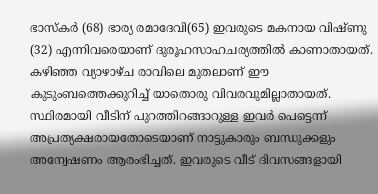ഭാസ്കർ (68) ഭാര്യ രമാദേവി(65) ഇവരുടെ മകനായ വിഷ്ണു (32) എന്നിവരെയാണ് ദുരൂഹസാഹചര്യത്തിൽ കാണാതായത്. കഴിഞ്ഞ വ്യാഴാഴ്ച രാവിലെ മുതലാണ് ഈ കുടുംബത്തെക്കുറിച്ച് യാതൊരു വിവരവുമില്ലാതായത്. സ്ഥിരമായി വീടിന് പുറത്തിറങ്ങാറുള്ള ഇവർ പെട്ടെന്ന് അപ്രത്യക്ഷരായതോടെയാണ് നാട്ടുകാരും ബന്ധുക്കളും അന്വേഷണം ആരംഭിച്ചത്. ഇവരുടെ വീട് ദിവസങ്ങളായി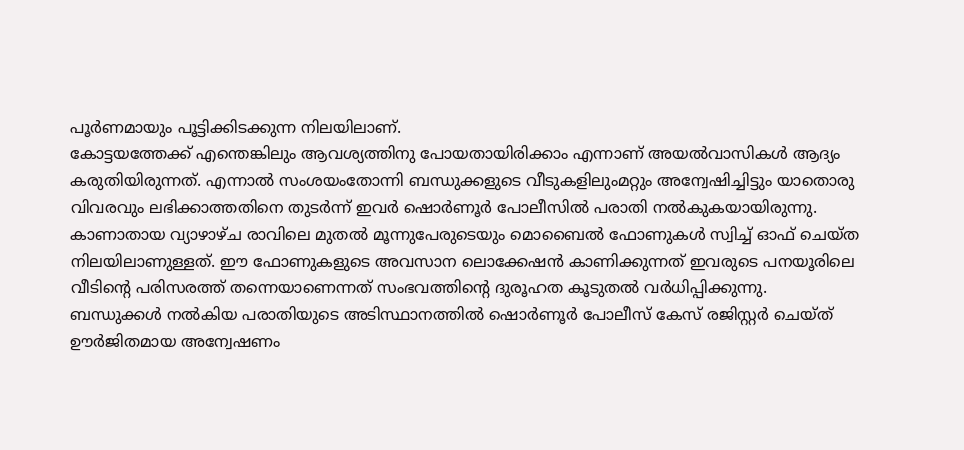പൂർണമായും പൂട്ടിക്കിടക്കുന്ന നിലയിലാണ്.
കോട്ടയത്തേക്ക് എന്തെങ്കിലും ആവശ്യത്തിനു പോയതായിരിക്കാം എന്നാണ് അയൽവാസികൾ ആദ്യം കരുതിയിരുന്നത്. എന്നാൽ സംശയംതോന്നി ബന്ധുക്കളുടെ വീടുകളിലുംമറ്റും അന്വേഷിച്ചിട്ടും യാതൊരു വിവരവും ലഭിക്കാത്തതിനെ തുടർന്ന് ഇവർ ഷൊർണൂർ പോലീസിൽ പരാതി നൽകുകയായിരുന്നു.
കാണാതായ വ്യാഴാഴ്ച രാവിലെ മുതൽ മൂന്നുപേരുടെയും മൊബൈൽ ഫോണുകൾ സ്വിച്ച് ഓഫ് ചെയ്ത നിലയിലാണുള്ളത്. ഈ ഫോണുകളുടെ അവസാന ലൊക്കേഷൻ കാണിക്കുന്നത് ഇവരുടെ പനയൂരിലെ വീടിന്റെ പരിസരത്ത് തന്നെയാണെന്നത് സംഭവത്തിന്റെ ദുരൂഹത കൂടുതൽ വർധിപ്പിക്കുന്നു.
ബന്ധുക്കൾ നൽകിയ പരാതിയുടെ അടിസ്ഥാനത്തിൽ ഷൊർണൂർ പോലീസ് കേസ് രജിസ്റ്റർ ചെയ്ത് ഊർജിതമായ അന്വേഷണം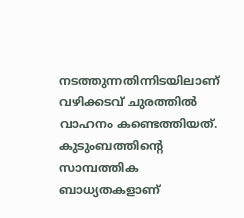നടത്തുന്നതിന്നിടയിലാണ് വഴിക്കടവ് ചുരത്തിൽ വാഹനം കണ്ടെത്തിയത്. കുടുംബത്തിന്റെ സാമ്പത്തിക ബാധ്യതകളാണ്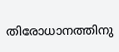തിരോധാനത്തിനു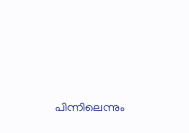പിന്നിലെന്നും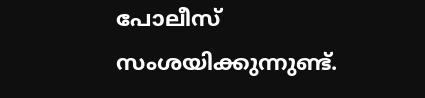പോലീസ് സംശയിക്കുന്നുണ്ട്.